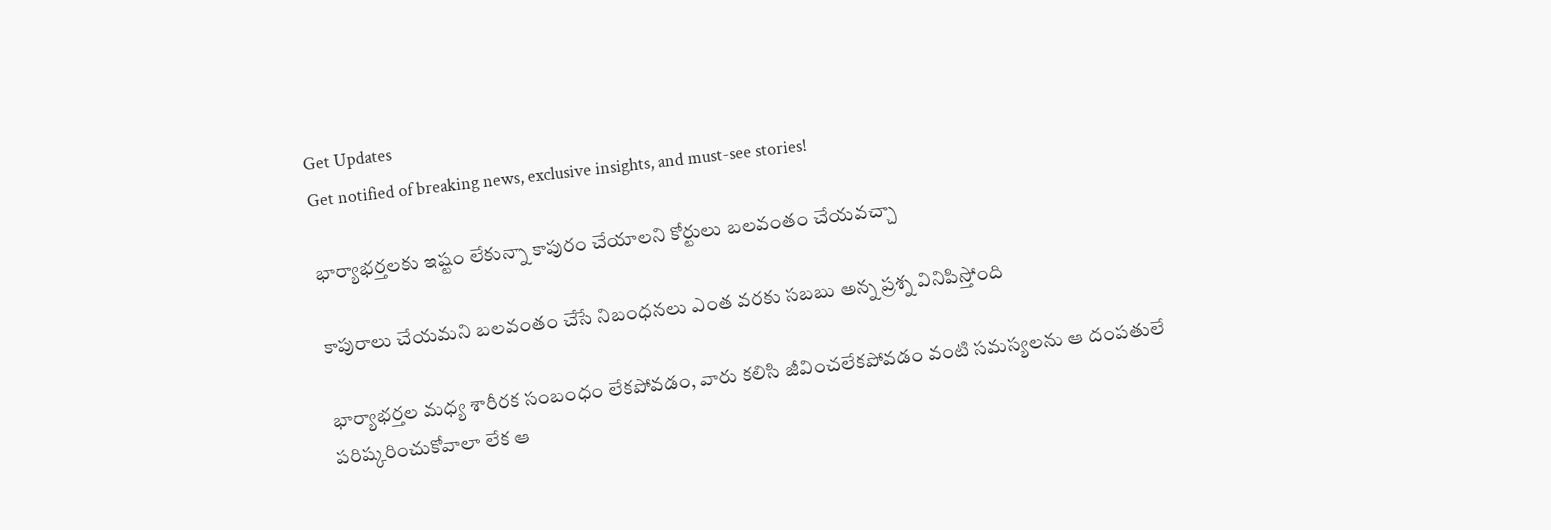Get Updates
Get notified of breaking news, exclusive insights, and must-see stories!

భార్యాభర్తలకు ఇష్టం లేకున్నా కాపురం చేయాలని కోర్టులు బలవంతం చేయవచ్చా

కాపురాలు చేయమని బలవంతం చేసే నిబంధనలు ఎంత వరకు సబబు అన్న ప్రశ్న వినిపిస్తోంది

భార్యాభర్తల మధ్య శారీరక సంబంధం లేకపోవడం, వారు కలిసి జీవించలేకపోవడం వంటి సమస్యలను ఆ దంపతులే పరిష్కరించుకోవాలా లేక ఆ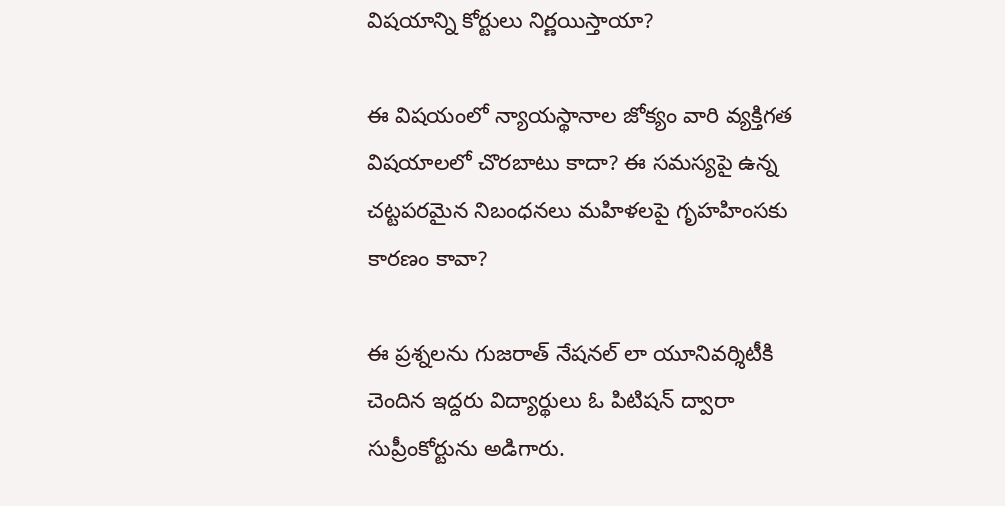విషయాన్ని కోర్టులు నిర్ణయిస్తాయా?

ఈ విషయంలో న్యాయస్థానాల జోక్యం వారి వ్యక్తిగత విషయాలలో చొరబాటు కాదా? ఈ సమస్యపై ఉన్న చట్టపరమైన నిబంధనలు మహిళలపై గృహహింసకు కారణం కావా?

ఈ ప్రశ్నలను గుజరాత్ నేషనల్ లా యూనివర్శిటీకి చెందిన ఇద్దరు విద్యార్థులు ఓ పిటిషన్ ద్వారా సుప్రీంకోర్టును అడిగారు.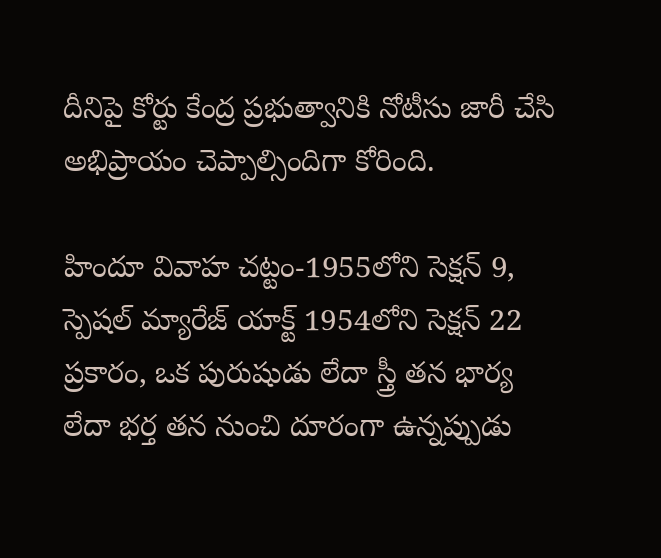దీనిపై కోర్టు కేంద్ర ప్రభుత్వానికి నోటీసు జారీ చేసి అభిప్రాయం చెప్పాల్సిందిగా కోరింది.

హిందూ వివాహ చట్టం-1955లోని సెక్షన్ 9, స్పెషల్ మ్యారేజ్ యాక్ట్ 1954లోని సెక్షన్ 22 ప్రకారం, ఒక పురుషుడు లేదా స్త్రీ తన భార్య లేదా భర్త తన నుంచి దూరంగా ఉన్నప్పుడు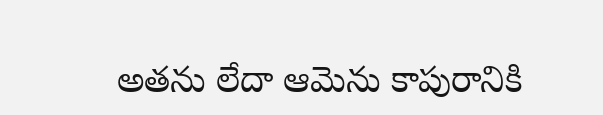అతను లేదా ఆమెను కాపురానికి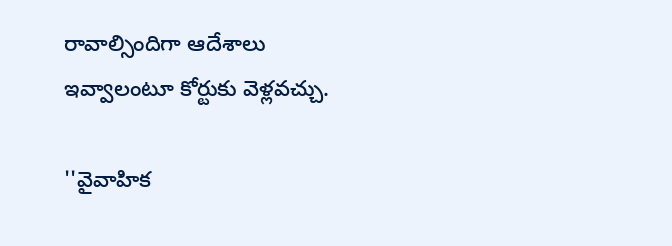రావాల్సిందిగా ఆదేశాలు ఇవ్వాలంటూ కోర్టుకు వెళ్లవచ్చు.

''వైవాహిక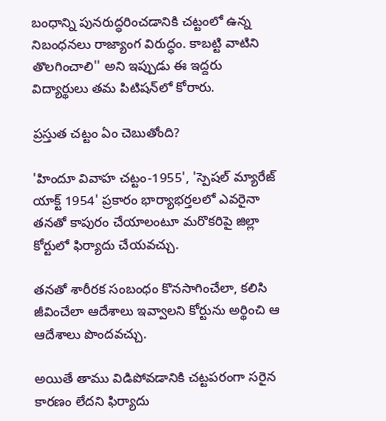బంధాన్ని పునరుద్ధరించడానికి చట్టంలో ఉన్న నిబంధనలు రాజ్యాంగ విరుద్ధం. కాబట్టి వాటిని తొలగించాలి'' అని ఇప్పుడు ఈ ఇద్దరు విద్యార్థులు తమ పిటిషన్‌లో కోరారు.

ప్రస్తుత చట్టం ఏం చెబుతోంది?

'హిందూ వివాహ చట్టం-1955', 'స్పెషల్ మ్యారేజ్ యాక్ట్ 1954' ప్రకారం భార్యాభర్తలలో ఎవరైనా తనతో కాపురం చేయాలంటూ మరొకరిపై జిల్లా కోర్టులో ఫిర్యాదు చేయవచ్చు.

తనతో శారీరక సంబంధం కొనసాగించేలా, కలిసి జీవించేలా ఆదేశాలు ఇవ్వాలని కోర్టును అర్థించి ఆ ఆదేశాలు పొందవచ్చు.

అయితే తాము విడిపోవడానికి చట్టపరంగా సరైన కారణం లేదని ఫిర్యాదు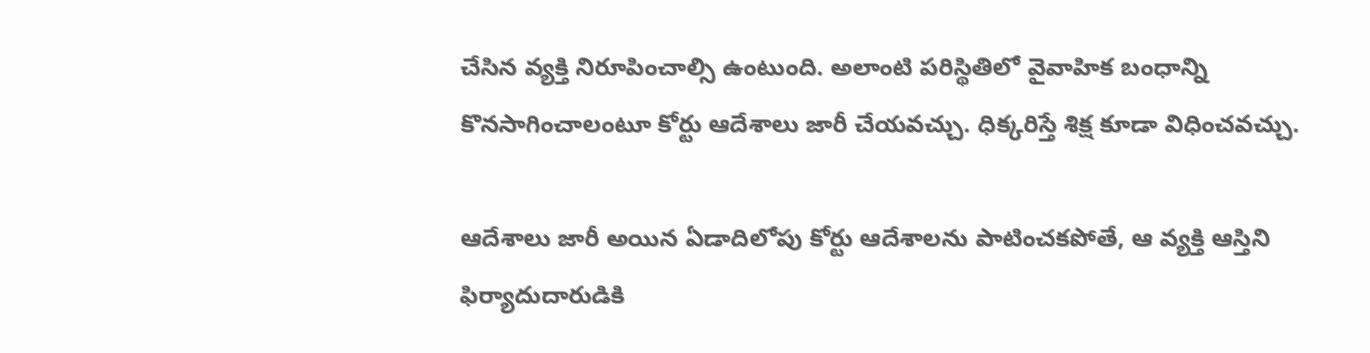చేసిన వ్యక్తి నిరూపించాల్సి ఉంటుంది. అలాంటి పరిస్థితిలో వైవాహిక బంధాన్ని కొనసాగించాలంటూ కోర్టు ఆదేశాలు జారీ చేయవచ్చు. ధిక్కరిస్తే శిక్ష కూడా విధించవచ్చు.

ఆదేశాలు జారీ అయిన ఏడాదిలోపు కోర్టు ఆదేశాలను పాటించకపోతే, ఆ వ్యక్తి ఆస్తిని ఫిర్యాదుదారుడికి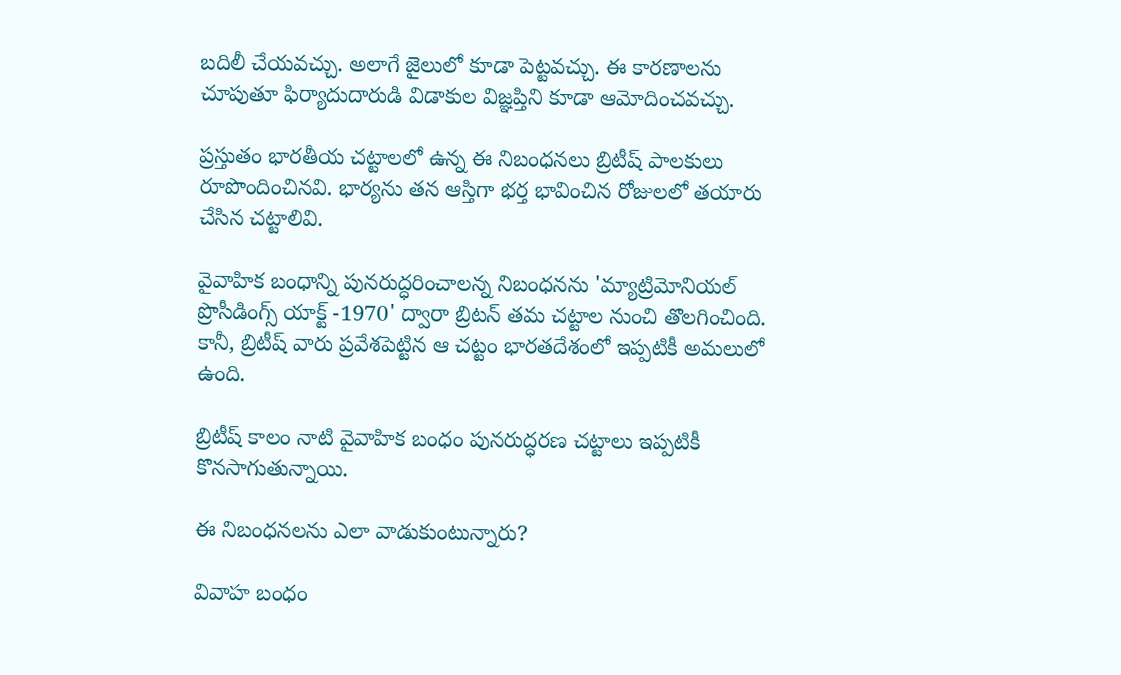బదిలీ చేయవచ్చు. అలాగే జైలులో కూడా పెట్టవచ్చు. ఈ కారణాలను చూపుతూ ఫిర్యాదుదారుడి విడాకుల విజ్ఞప్తిని కూడా ఆమోదించవచ్చు.

ప్రస్తుతం భారతీయ చట్టాలలో ఉన్న ఈ నిబంధనలు బ్రిటీష్ పాలకులు రూపొందించినవి. భార్యను తన ఆస్తిగా భర్త భావించిన రోజులలో తయారు చేసిన చట్టాలివి.

వైవాహిక బంధాన్ని పునరుద్ధరించాలన్న నిబంధనను 'మ్యాట్రిమోనియల్ ప్రొసీడింగ్స్ యాక్ట్ -1970' ద్వారా బ్రిటన్ తమ చట్టాల నుంచి తొలగించింది. కానీ, బ్రిటీష్ వారు ప్రవేశపెట్టిన ఆ చట్టం భారతదేశంలో ఇప్పటికీ అమలులో ఉంది.

బ్రిటీష్ కాలం నాటి వైవాహిక బంధం పునరుద్ధరణ చట్టాలు ఇప్పటికీ కొనసాగుతున్నాయి.

ఈ నిబంధనలను ఎలా వాడుకుంటున్నారు?

వివాహ బంధం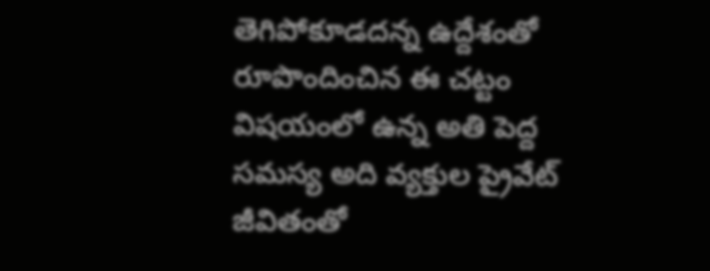తెగిపోకూడదన్న ఉద్దేశంతో రూపొందించిన ఈ చట్టం విషయంలో ఉన్న అతి పెద్ద సమస్య అది వ్యక్తుల ప్రైవేట్ జీవితంతో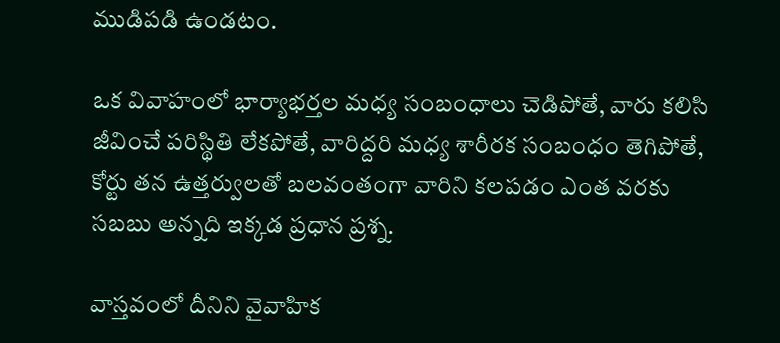ముడిపడి ఉండటం.

ఒక వివాహంలో భార్యాభర్తల మధ్య సంబంధాలు చెడిపోతే, వారు కలిసి జీవించే పరిస్థితి లేకపోతే, వారిద్దరి మధ్య శారీరక సంబంధం తెగిపోతే, కోర్టు తన ఉత్తర్వులతో బలవంతంగా వారిని కలపడం ఎంత వరకు సబబు అన్నది ఇక్కడ ప్రధాన ప్రశ్న.

వాస్తవంలో దీనిని వైవాహిక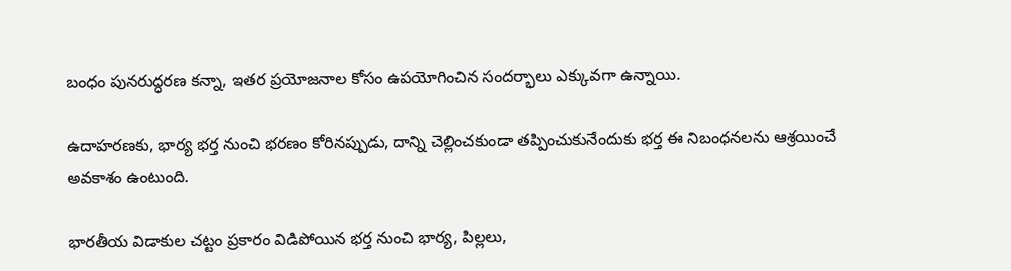బంధం పునరుద్ధరణ కన్నా, ఇతర ప్రయోజనాల కోసం ఉపయోగించిన సందర్భాలు ఎక్కువగా ఉన్నాయి.

ఉదాహరణకు, భార్య భర్త నుంచి భరణం కోరినప్పుడు, దాన్ని చెల్లించకుండా తప్పించుకునేందుకు భర్త ఈ నిబంధనలను ఆశ్రయించే అవకాశం ఉంటుంది.

భారతీయ విడాకుల చట్టం ప్రకారం విడిపోయిన భర్త నుంచి భార్య, పిల్లలు,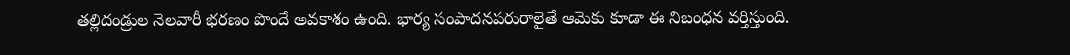తల్లిదండ్రుల నెలవారీ భరణం పొందే అవకాశం ఉంది. భార్య సంపాదనపరురాలైతే ఆమెకు కూడా ఈ నిబంధన వర్తిస్తుంది.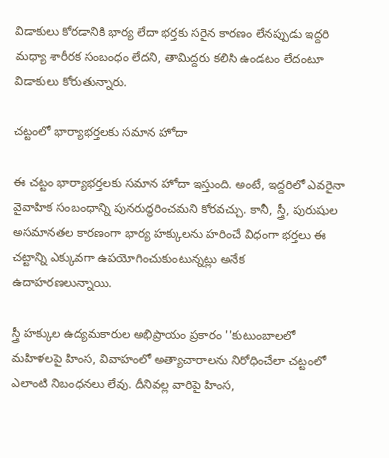విడాకులు కోరడానికి భార్య లేదా భర్తకు సరైన కారణం లేనప్పుడు ఇద్దరి మధ్యా శారీరక సంబంధం లేదని, తామిద్దరు కలిసి ఉండటం లేదంటూ విడాకులు కోరుతున్నారు.

చట్టంలో భార్యాభర్తలకు సమాన హోదా

ఈ చట్టం భార్యాభర్తలకు సమాన హోదా ఇస్తుంది. అంటే, ఇద్దరిలో ఎవరైనా వైవాహిక సంబంధాన్ని పునరుద్ధరించమని కోరవచ్చు. కానీ, స్త్రీ, పురుషుల అసమానతల కారణంగా భార్య హక్కులను హరించే విధంగా భర్తలు ఈ చట్టాన్ని ఎక్కువగా ఉపయోగించుకుంటున్నట్లు అనేక ఉదాహరణలున్నాయి.

స్త్రీ హక్కుల ఉద్యమకారుల అభిప్రాయం ప్రకారం ''కుటుంబాలలో మహిళలపై హింస, వివాహంలో అత్యాచారాలను నిరోధించేలా చట్టంలో ఎలాంటి నిబంధనలు లేవు. దీనివల్ల వారిపై హింస,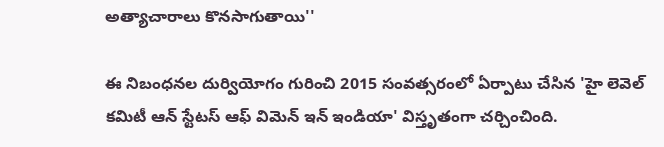అత్యాచారాలు కొనసాగుతాయి''

ఈ నిబంధనల దుర్వియోగం గురించి 2015 సంవత్సరంలో ఏర్పాటు చేసిన 'హై లెవెల్ కమిటీ ఆన్ స్టేటస్ ఆఫ్ విమెన్ ఇన్ ఇండియా' విస్తృతంగా చర్చించింది.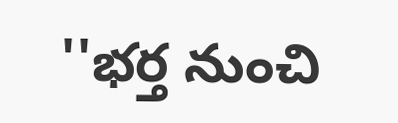''భర్త నుంచి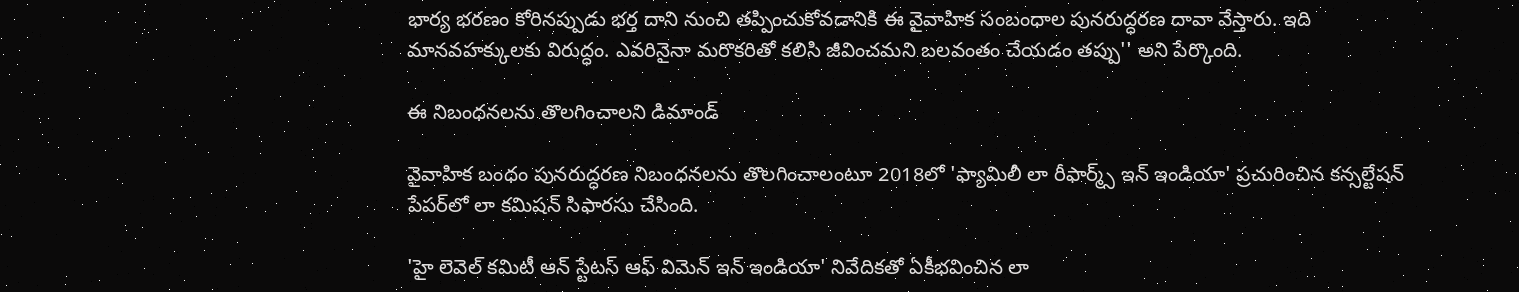భార్య భరణం కోరినప్పుడు భర్త దాని నుంచి తప్పించుకోవడానికి ఈ వైవాహిక సంబంధాల పునరుద్ధరణ దావా వేస్తారు. ఇది మానవహక్కులకు విరుద్ధం. ఎవరినైనా మరొకరితో కలిసి జీవించమని బలవంతం చేయడం తప్పు'' అని పేర్కొంది.

ఈ నిబంధనలను తొలగించాలని డిమాండ్‌

వైవాహిక బంధం పునరుద్ధరణ నిబంధనలను తొలగించాలంటూ 2018లో 'ఫ్యామిలీ లా రీఫార్మ్స్ ఇన్ ఇండియా' ప్రచురించిన కన్సల్టేషన్ పేపర్‌లో లా కమిషన్ సిఫారసు చేసింది.

'హై లెవెల్ కమిటీ ఆన్ స్టేటస్ ఆఫ్ విమెన్ ఇన్ ఇండియా' నివేదికతో ఏకీభవించిన లా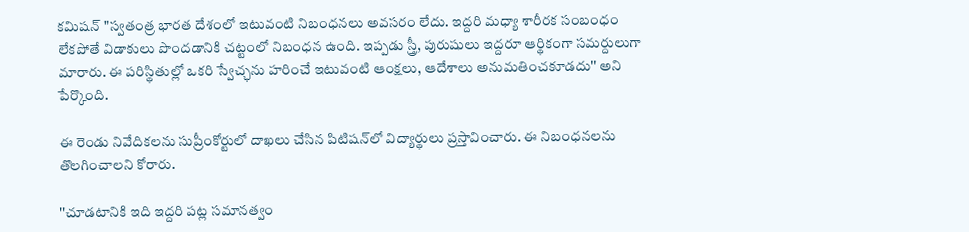కమిషన్ "స్వతంత్ర భారత దేశంలో ఇటువంటి నిబంధనలు అవసరం లేదు. ఇద్దరి మధ్యా శారీరక సంబంధం లేకపోతే విడాకులు పొందడానికి చట్టంలో నిబంధన ఉంది. ఇప్పడు స్త్రీ, పురుషులు ఇద్దరూ ఆర్థికంగా సమర్దులుగా మారారు. ఈ పరిస్థితుల్లో ఒకరి స్వేచ్ఛను హరించే ఇటువంటి ఆంక్షలు, ఆదేశాలు అనుమతించకూడదు'' అని పేర్కొంది.

ఈ రెండు నివేదికలను సుప్రీంకోర్టులో దాఖలు చేసిన పిటిషన్‌లో విద్యార్థులు ప్రస్తావించారు. ఈ నిబంధనలను తొలగించాలని కోరారు.

''చూడటానికి ఇది ఇద్దరి పట్ల సమానత్వం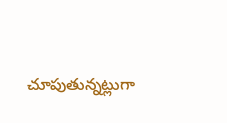చూపుతున్నట్లుగా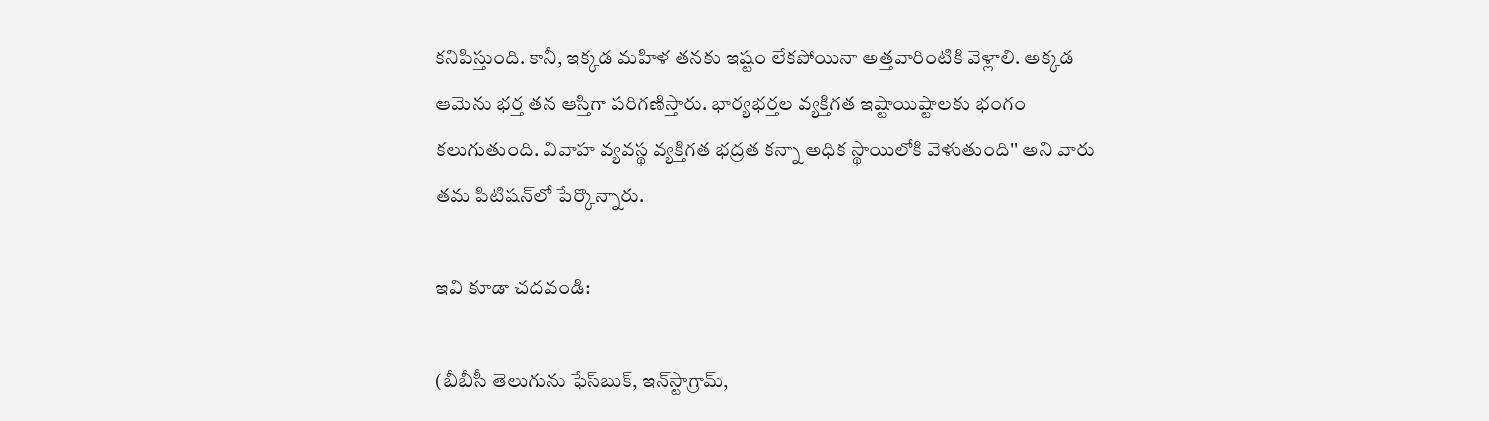కనిపిస్తుంది. కానీ, ఇక్కడ మహిళ తనకు ఇష్టం లేకపోయినా అత్తవారింటికి వెళ్లాలి. అక్కడ ఆమెను భర్త తన ఆస్తిగా పరిగణిస్తారు. భార్యభర్తల వ్యక్తిగత ఇష్టాయిష్టాలకు భంగం కలుగుతుంది. వివాహ వ్యవస్థ వ్యక్తిగత భద్రత కన్నా అధిక స్థాయిలోకి వెళుతుంది'' అని వారు తమ పిటిషన్‌లో పేర్కొన్నారు.

ఇవి కూడా చదవండి:

(బీబీసీ తెలుగును ఫేస్‌బుక్, ఇన్‌స్టాగ్రామ్‌,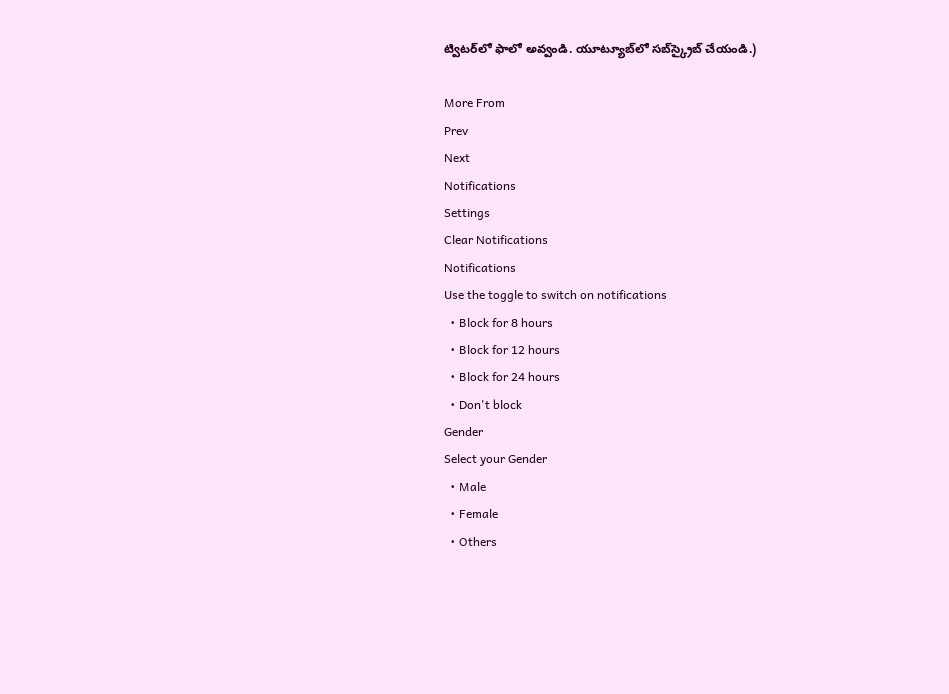ట్విటర్‌లో ఫాలో అవ్వండి. యూట్యూబ్‌లో సబ్‌స్క్రైబ్ చేయండి.)

More From
Prev
Next
Notifications
Settings
Clear Notifications
Notifications
Use the toggle to switch on notifications
  • Block for 8 hours
  • Block for 12 hours
  • Block for 24 hours
  • Don't block
Gender
Select your Gender
  • Male
  • Female
  • Others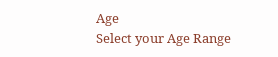Age
Select your Age Range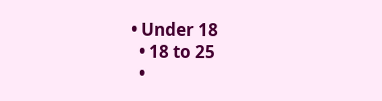• Under 18
  • 18 to 25
  •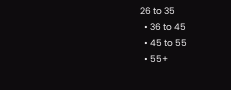26 to 35
  • 36 to 45
  • 45 to 55
  • 55+